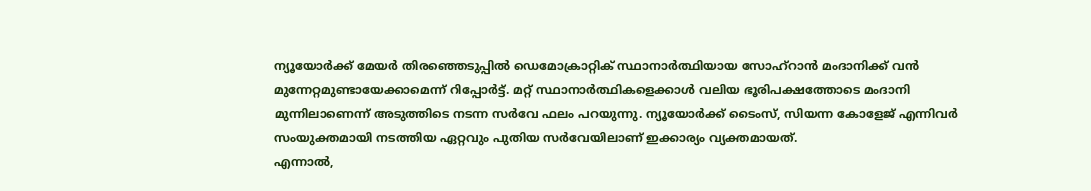ന്യൂയോർക്ക് മേയർ തിരഞ്ഞെടുപ്പിൽ ഡെമോക്രാറ്റിക് സ്ഥാനാർത്ഥിയായ സോഹ്റാൻ മംദാനിക്ക് വൻ മുന്നേറ്റമുണ്ടായേക്കാമെന്ന് റിപ്പോർട്ട്. മറ്റ് സ്ഥാനാർത്ഥികളെക്കാൾ വലിയ ഭൂരിപക്ഷത്തോടെ മംദാനി മുന്നിലാണെന്ന് അടുത്തിടെ നടന്ന സർവേ ഫലം പറയുന്നു. ന്യൂയോർക്ക് ടൈംസ്, സിയന്ന കോളേജ് എന്നിവർ സംയുക്തമായി നടത്തിയ ഏറ്റവും പുതിയ സർവേയിലാണ് ഇക്കാര്യം വ്യക്തമായത്.
എന്നാൽ,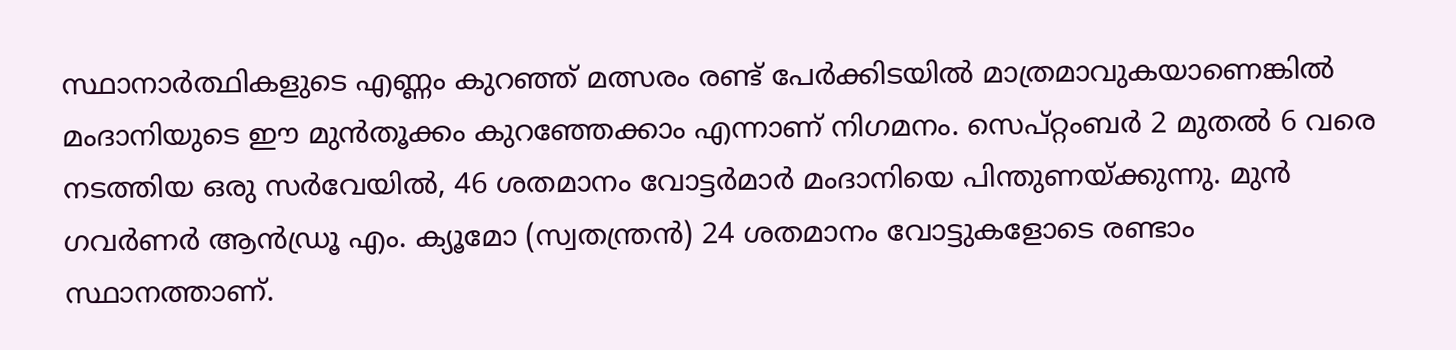സ്ഥാനാർത്ഥികളുടെ എണ്ണം കുറഞ്ഞ് മത്സരം രണ്ട് പേർക്കിടയിൽ മാത്രമാവുകയാണെങ്കിൽ മംദാനിയുടെ ഈ മുൻതൂക്കം കുറഞ്ഞേക്കാം എന്നാണ് നിഗമനം. സെപ്റ്റംബർ 2 മുതൽ 6 വരെ നടത്തിയ ഒരു സർവേയിൽ, 46 ശതമാനം വോട്ടർമാർ മംദാനിയെ പിന്തുണയ്ക്കുന്നു. മുൻ ഗവർണർ ആൻഡ്രൂ എം. ക്യൂമോ (സ്വതന്ത്രൻ) 24 ശതമാനം വോട്ടുകളോടെ രണ്ടാം സ്ഥാനത്താണ്.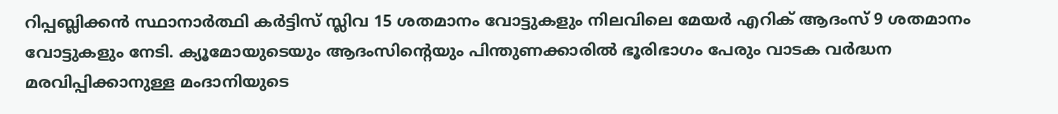റിപ്പബ്ലിക്കൻ സ്ഥാനാർത്ഥി കർട്ടിസ് സ്ലിവ 15 ശതമാനം വോട്ടുകളും നിലവിലെ മേയർ എറിക് ആദംസ് 9 ശതമാനം വോട്ടുകളും നേടി. ക്യൂമോയുടെയും ആദംസിന്റെയും പിന്തുണക്കാരിൽ ഭൂരിഭാഗം പേരും വാടക വർദ്ധന മരവിപ്പിക്കാനുള്ള മംദാനിയുടെ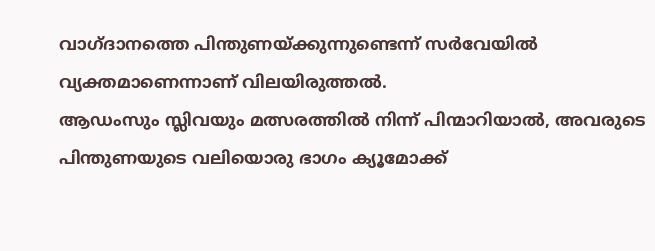വാഗ്ദാനത്തെ പിന്തുണയ്ക്കുന്നുണ്ടെന്ന് സർവേയിൽ വ്യക്തമാണെന്നാണ് വിലയിരുത്തൽ.
ആഡംസും സ്ലിവയും മത്സരത്തിൽ നിന്ന് പിന്മാറിയാൽ, അവരുടെ പിന്തുണയുടെ വലിയൊരു ഭാഗം ക്യൂമോക്ക്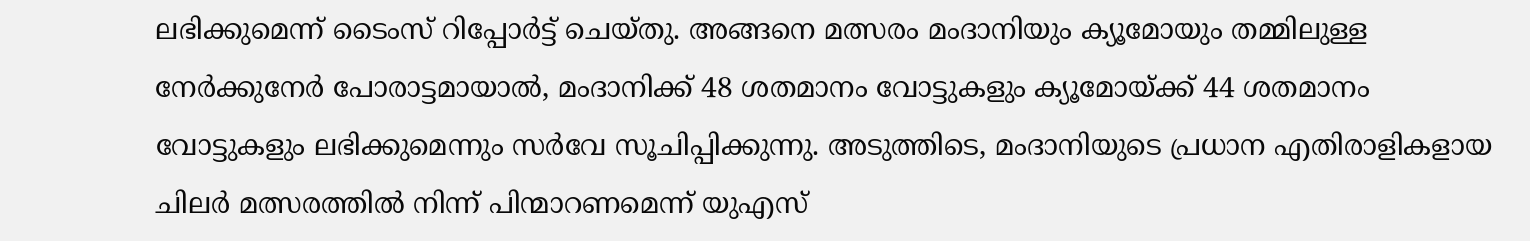ലഭിക്കുമെന്ന് ടൈംസ് റിപ്പോർട്ട് ചെയ്തു. അങ്ങനെ മത്സരം മംദാനിയും ക്യൂമോയും തമ്മിലുള്ള നേർക്കുനേർ പോരാട്ടമായാൽ, മംദാനിക്ക് 48 ശതമാനം വോട്ടുകളും ക്യൂമോയ്ക്ക് 44 ശതമാനം വോട്ടുകളും ലഭിക്കുമെന്നും സർവേ സൂചിപ്പിക്കുന്നു. അടുത്തിടെ, മംദാനിയുടെ പ്രധാന എതിരാളികളായ ചിലർ മത്സരത്തിൽ നിന്ന് പിന്മാറണമെന്ന് യുഎസ്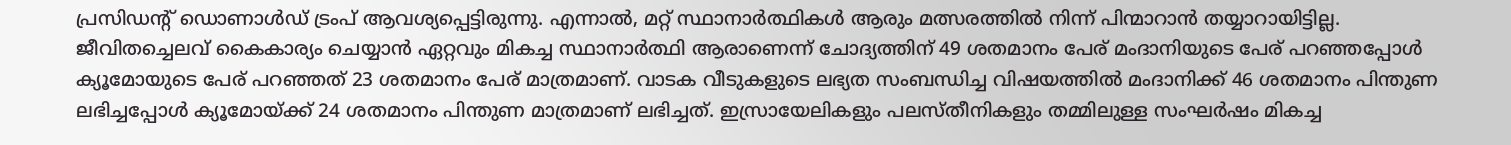പ്രസിഡൻ്റ് ഡൊണാൾഡ് ട്രംപ് ആവശ്യപ്പെട്ടിരുന്നു. എന്നാൽ, മറ്റ് സ്ഥാനാർത്ഥികൾ ആരും മത്സരത്തിൽ നിന്ന് പിന്മാറാൻ തയ്യാറായിട്ടില്ല.
ജീവിതച്ചെലവ് കൈകാര്യം ചെയ്യാൻ ഏറ്റവും മികച്ച സ്ഥാനാർത്ഥി ആരാണെന്ന് ചോദ്യത്തിന് 49 ശതമാനം പേര് മംദാനിയുടെ പേര് പറഞ്ഞപ്പോൾ ക്യൂമോയുടെ പേര് പറഞ്ഞത് 23 ശതമാനം പേര് മാത്രമാണ്. വാടക വീടുകളുടെ ലഭ്യത സംബന്ധിച്ച വിഷയത്തിൽ മംദാനിക്ക് 46 ശതമാനം പിന്തുണ ലഭിച്ചപ്പോൾ ക്യൂമോയ്ക്ക് 24 ശതമാനം പിന്തുണ മാത്രമാണ് ലഭിച്ചത്. ഇസ്രായേലികളും പലസ്തീനികളും തമ്മിലുള്ള സംഘർഷം മികച്ച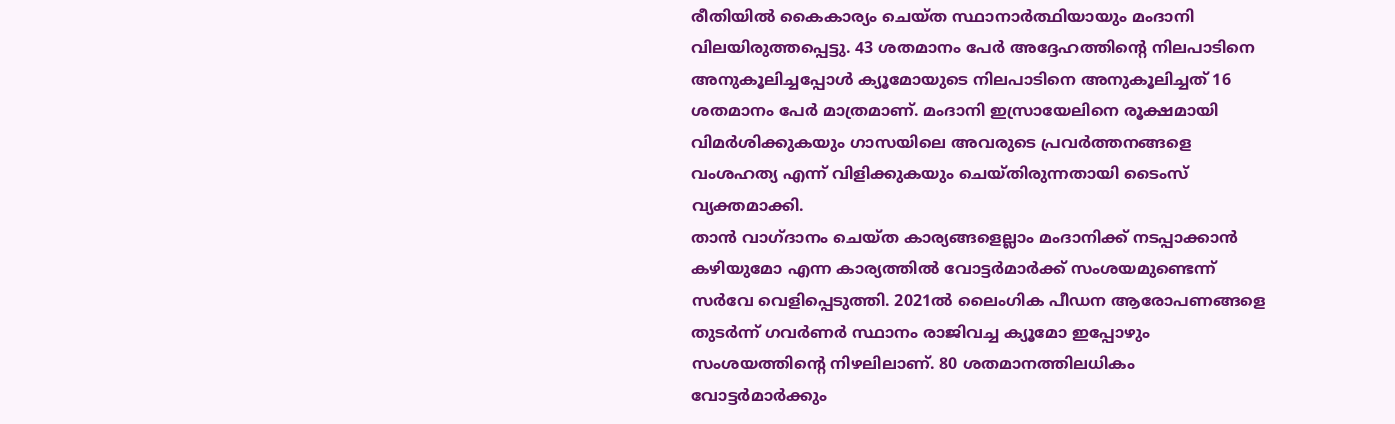രീതിയിൽ കൈകാര്യം ചെയ്ത സ്ഥാനാർത്ഥിയായും മംദാനി വിലയിരുത്തപ്പെട്ടു. 43 ശതമാനം പേർ അദ്ദേഹത്തിൻ്റെ നിലപാടിനെ അനുകൂലിച്ചപ്പോൾ ക്യൂമോയുടെ നിലപാടിനെ അനുകൂലിച്ചത് 16 ശതമാനം പേർ മാത്രമാണ്. മംദാനി ഇസ്രായേലിനെ രൂക്ഷമായി വിമർശിക്കുകയും ഗാസയിലെ അവരുടെ പ്രവർത്തനങ്ങളെ വംശഹത്യ എന്ന് വിളിക്കുകയും ചെയ്തിരുന്നതായി ടൈംസ് വ്യക്തമാക്കി.
താൻ വാഗ്ദാനം ചെയ്ത കാര്യങ്ങളെല്ലാം മംദാനിക്ക് നടപ്പാക്കാൻ കഴിയുമോ എന്ന കാര്യത്തിൽ വോട്ടർമാർക്ക് സംശയമുണ്ടെന്ന് സർവേ വെളിപ്പെടുത്തി. 2021ൽ ലൈംഗിക പീഡന ആരോപണങ്ങളെ തുടർന്ന് ഗവർണർ സ്ഥാനം രാജിവച്ച ക്യൂമോ ഇപ്പോഴും സംശയത്തിന്റെ നിഴലിലാണ്. 80 ശതമാനത്തിലധികം വോട്ടർമാർക്കും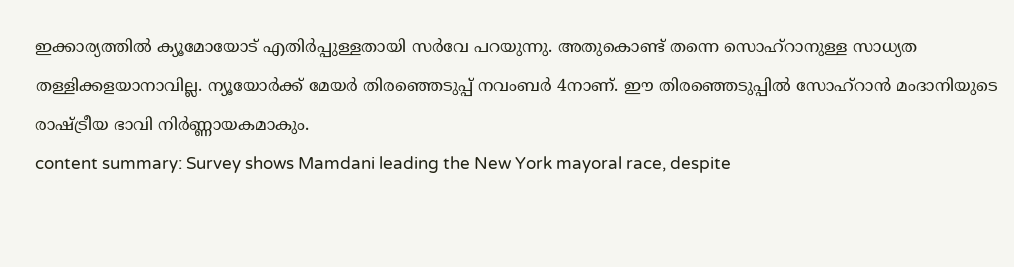ഇക്കാര്യത്തിൽ ക്യൂമോയോട് എതിർപ്പുള്ളതായി സർവേ പറയുന്നു. അതുകൊണ്ട് തന്നെ സൊഹ്റാനുള്ള സാധ്യത തള്ളിക്കളയാനാവില്ല. ന്യൂയോർക്ക് മേയർ തിരഞ്ഞെടുപ്പ് നവംബർ 4നാണ്. ഈ തിരഞ്ഞെടുപ്പിൽ സോഹ്റാൻ മംദാനിയുടെ രാഷ്ട്രീയ ഭാവി നിർണ്ണായകമാകും.
content summary: Survey shows Mamdani leading the New York mayoral race, despite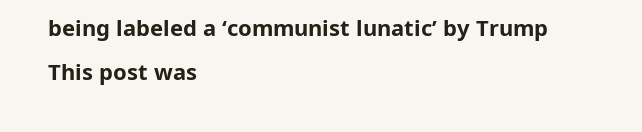being labeled a ‘communist lunatic’ by Trump
This post was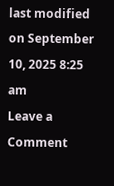last modified on September 10, 2025 8:25 am
Leave a Comment